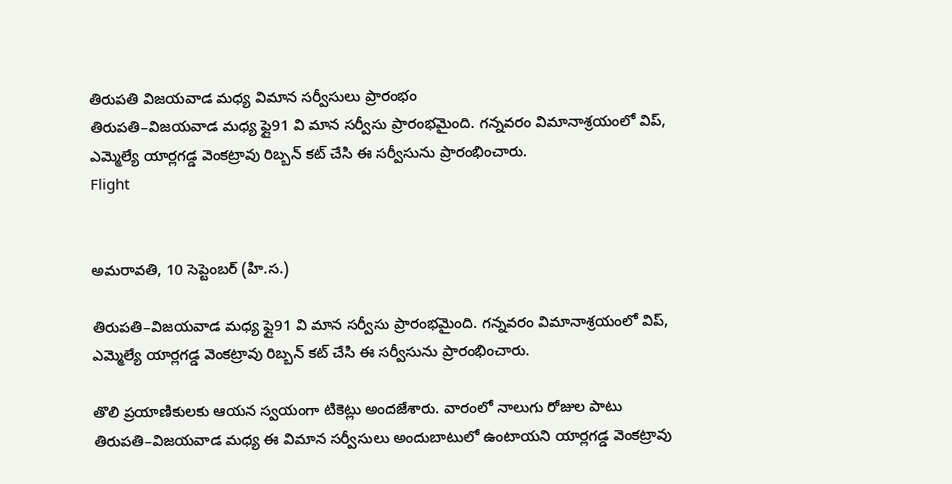తిరుపతి విజయవాడ మధ్య విమాన సర్వీసులు ప్రారంభం
తిరుపతి–విజయవాడ మధ్య ఫ్లై91 వి మాన సర్వీసు ప్రారంభమైంది. గన్నవరం విమానాశ్రయంలో విప్, ఎమ్మెల్యే యార్లగడ్డ వెంకట్రావు రిబ్బన్ కట్ చేసి ఈ సర్వీసును ప్రారంభించారు.
Flight


అమరావతి, 10 సెప్టెంబర్ (హి.స.)

తిరుపతి–విజయవాడ మధ్య ఫ్లై91 వి మాన సర్వీసు ప్రారంభమైంది. గన్నవరం విమానాశ్రయంలో విప్, ఎమ్మెల్యే యార్లగడ్డ వెంకట్రావు రిబ్బన్ కట్ చేసి ఈ సర్వీసును ప్రారంభించారు.

తొలి ప్రయాణికులకు ఆయన స్వయంగా టికెట్లు అందజేశారు. వారంలో నాలుగు రోజుల పాటు తిరుపతి–విజయవాడ మధ్య ఈ విమాన సర్వీసులు అందుబాటులో ఉంటాయని యార్లగడ్డ వెంకట్రావు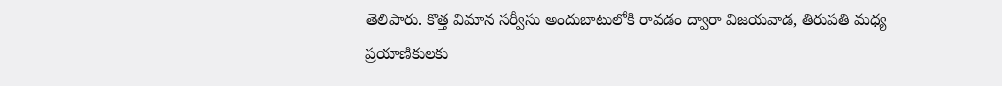తెలిపారు. కొత్త విమాన సర్వీసు అందుబాటులోకి రావడం ద్వారా విజయవాడ, తిరుపతి మధ్య ప్రయాణికులకు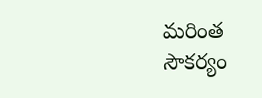మరింత సౌకర్యం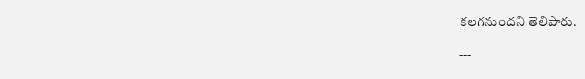కలగనుందని తెలిపారు.

---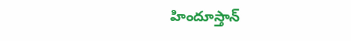హిందూస్తాన్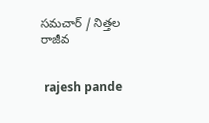సమచార్ / నిత్తల రాజీవ


 rajesh pande